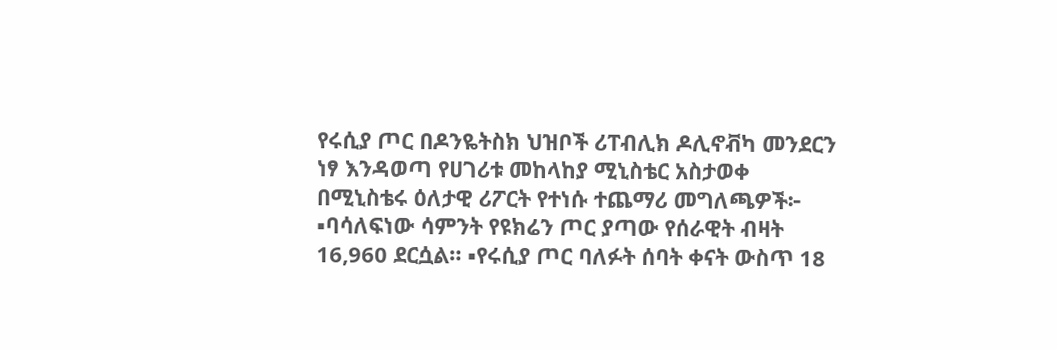የሩሲያ ጦር በዶንዬትስክ ህዝቦች ሪፐብሊክ ዶሊኖቭካ መንደርን ነፃ እንዳወጣ የሀገሪቱ መከላከያ ሚኒስቴር አስታወቀ በሚኒስቴሩ ዕለታዊ ሪፖርት የተነሱ ተጨማሪ መግለጫዎች፦ ▪ባሳለፍነው ሳምንት የዩክሬን ጦር ያጣው የሰራዊት ብዛት 16,960 ደርሷል። ▪የሩሲያ ጦር ባለፉት ሰባት ቀናት ውስጥ 18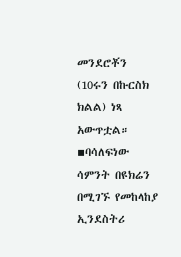መንደሮቾን (10ሩን በኩርስክ ክልል) ነጻ አውጥቷል። ▪ባሳለፍነው ሳምንት በዩክሬን በሚገኙ የመከላከያ ኢንደስትሪ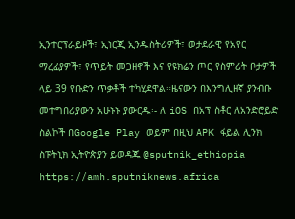ኢንተርፕራይዞች፣ ኢነርጂ ኢንዱስትሪዎች፣ ወታደራዊ የአየር ማረፊያዎች፣ የጥይት መጋዘኖች እና የዩክሬን ጦር የስምሪት ቦታዎች ላይ 39 የቡድን ጥቃቶች ተካሂደዋል።ዜናውን በእንግሊዘኛ ያንብቡ መተግበሪያውን አሁኑኑ ያውርዱ፡- ለ iOS በአፕ ስቶር ለአንድሮይድ ስልኮች በGoogle Play ወይም በዚህ APK ፋይል ሊንክ ስፑትኒክ ኢትዮጵያን ይወዳጁ @sputnik_ethiopia
https://amh.sputniknews.africa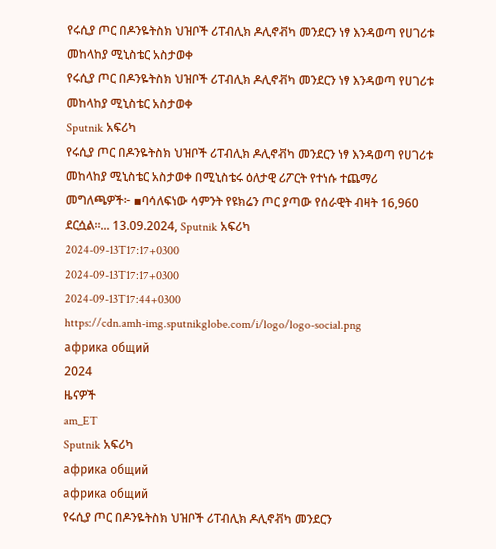የሩሲያ ጦር በዶንዬትስክ ህዝቦች ሪፐብሊክ ዶሊኖቭካ መንደርን ነፃ እንዳወጣ የሀገሪቱ መከላከያ ሚኒስቴር አስታወቀ
የሩሲያ ጦር በዶንዬትስክ ህዝቦች ሪፐብሊክ ዶሊኖቭካ መንደርን ነፃ እንዳወጣ የሀገሪቱ መከላከያ ሚኒስቴር አስታወቀ
Sputnik አፍሪካ
የሩሲያ ጦር በዶንዬትስክ ህዝቦች ሪፐብሊክ ዶሊኖቭካ መንደርን ነፃ እንዳወጣ የሀገሪቱ መከላከያ ሚኒስቴር አስታወቀ በሚኒስቴሩ ዕለታዊ ሪፖርት የተነሱ ተጨማሪ መግለጫዎች፦ ▪ባሳለፍነው ሳምንት የዩክሬን ጦር ያጣው የሰራዊት ብዛት 16,960 ደርሷል።... 13.09.2024, Sputnik አፍሪካ
2024-09-13T17:17+0300
2024-09-13T17:17+0300
2024-09-13T17:44+0300
https://cdn.amh-img.sputnikglobe.com/i/logo/logo-social.png
африка общий
2024
ዜናዎች
am_ET
Sputnik አፍሪካ
африка общий
африка общий
የሩሲያ ጦር በዶንዬትስክ ህዝቦች ሪፐብሊክ ዶሊኖቭካ መንደርን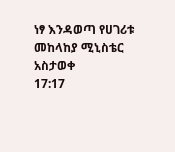ነፃ እንዳወጣ የሀገሪቱ መከላከያ ሚኒስቴር አስታወቀ
17:17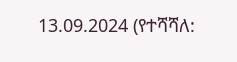13.09.2024 (የተሻሻለ: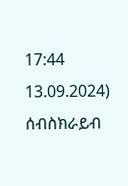17:44 13.09.2024)
ሰብስክራይብ